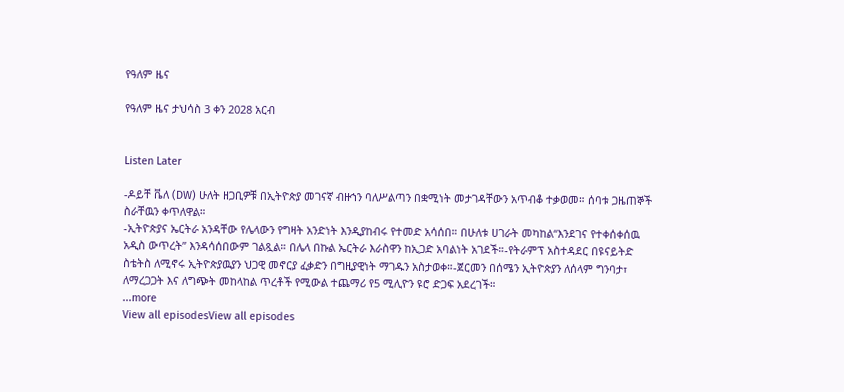የዓለም ዜና

የዓለም ዜና ታህሳስ 3 ቀን 2028 አርብ


Listen Later

-ዶይቸ ቬለ (DW) ሁለት ዘጋቢዎቹ በኢትዮጵያ መገናኛ ብዙኀን ባለሥልጣን በቋሚነት መታገዳቸውን አጥብቆ ተቃወመ። ሰባቱ ጋዜጠኞች ስራቸዉን ቀጥለዋል።
-ኢትዮጵያና ኤርትራ አንዳቸው የሌላውን የግዛት አንድነት እንዲያከብሩ የተመድ አሳሰበ። በሁለቱ ሀገራት መካከል“እንደገና የተቀሰቀሰዉ አዲስ ውጥረት” እንዳሳሰበውም ገልጿል። በሌላ በኩል ኤርትራ እራስዋን ከኢጋድ አባልነት አገደች።-የትራምፕ አስተዳደር በዩናይትድ ስቴትስ ለሚኖሩ ኢትዮጵያዉያን ህጋዊ መኖርያ ፈቃድን በግዚያዊነት ማገዱን አስታወቀ።-ጀርመን በሰሜን ኢትዮጵያን ለሰላም ግንባታ፣ ለማረጋጋት እና ለግጭት መከላከል ጥረቶች የሚውል ተጨማሪ የ5 ሚሊዮን ዩሮ ድጋፍ አደረገች።
...more
View all episodesView all episodes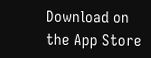Download on the App Store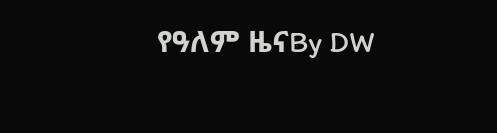የዓለም ዜናBy DW